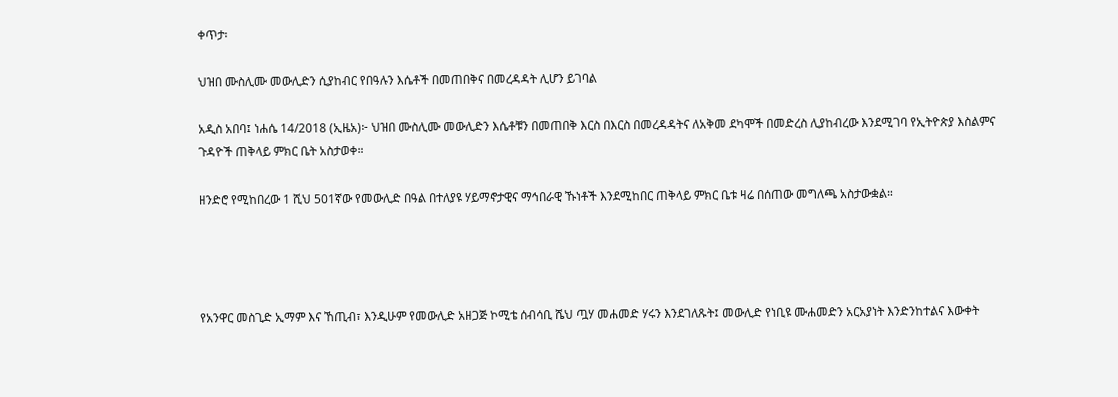ቀጥታ፡

ህዝበ ሙስሊሙ መውሊድን ሲያከብር የበዓሉን እሴቶች በመጠበቅና በመረዳዳት ሊሆን ይገባል

አዲስ አበባ፤ ነሐሴ 14/2018 (ኢዜአ)፦ ህዝበ ሙስሊሙ መውሊድን እሴቶቹን በመጠበቅ እርስ በእርስ በመረዳዳትና ለአቅመ ደካሞች በመድረስ ሊያከብረው እንደሚገባ የኢትዮጵያ እስልምና ጉዳዮች ጠቅላይ ምክር ቤት አስታወቀ።

ዘንድሮ የሚከበረው 1 ሺህ 501ኛው የመውሊድ በዓል በተለያዩ ሃይማኖታዊና ማኅበራዊ ኹነቶች እንደሚከበር ጠቅላይ ምክር ቤቱ ዛሬ በሰጠው መግለጫ አስታውቋል።




የአንዋር መስጊድ ኢማም እና ኸጢብ፣ እንዲሁም የመውሊድ አዘጋጅ ኮሚቴ ሰብሳቢ ሼህ ጧሃ መሐመድ ሃሩን እንደገለጹት፤ መውሊድ የነቢዩ ሙሐመድን አርአያነት እንድንከተልና እውቀት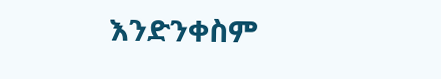እንድንቀስም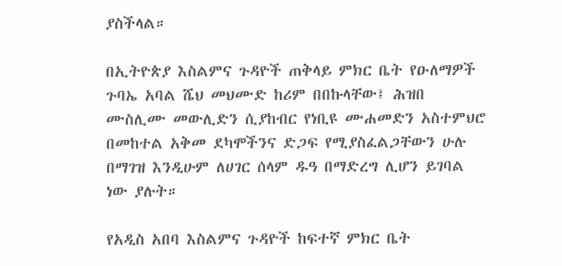ያስችላል።

በኢትዮጵያ እስልምና ጉዳዮች ጠቅላይ ምክር ቤት የዑለማዎች ጉባኤ አባል ሼህ መህሙድ ከሪም በበኩላቸው፤ ሕዝበ ሙስሊሙ መውሊድን ሲያከብር የነቢዩ ሙሐመድን አስተምህሮ በመከተል አቅመ ደካሞችንና ድጋፍ የሚያስፈልጋቸውን ሁሉ በማገዝ እንዲሁም ለሀገር ሰላም ዱዓ በማድረግ ሊሆን ይገባል ነው ያሉት።

የአዲስ አበባ እስልምና ጉዳዮች ከፍተኛ ምክር ቤት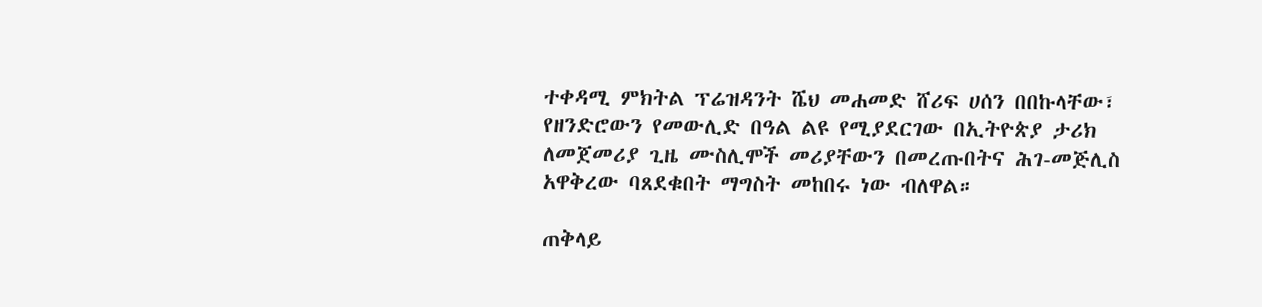ተቀዳሚ ምክትል ፕሬዝዳንት ሼህ መሐመድ ሸሪፍ ሀሰን በበኩላቸው፣ የዘንድሮውን የመውሊድ በዓል ልዩ የሚያደርገው በኢትዮጵያ ታሪክ ለመጀመሪያ ጊዜ ሙስሊሞች መሪያቸውን በመረጡበትና ሕገ-መጅሊስ አዋቅረው ባጸደቁበት ማግስት መከበሩ ነው ብለዋል።

ጠቅላይ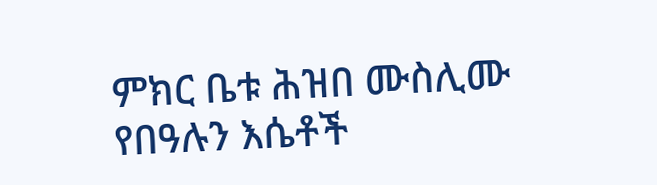ምክር ቤቱ ሕዝበ ሙስሊሙ የበዓሉን እሴቶች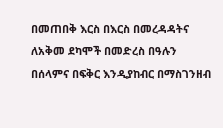በመጠበቅ እርስ በእርስ በመረዳዳትና ለአቅመ ደካሞች በመድረስ በዓሉን በሰላምና በፍቅር እንዲያከብር በማስገንዘብ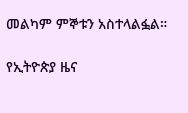መልካም ምኞቱን አስተላልፏል።

የኢትዮጵያ ዜና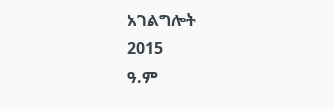አገልግሎት
2015
ዓ.ም